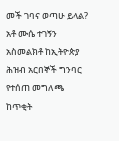መች ገባና ወጣሁ ይላል? አቶ ሙሴ ተገኝን አስመልክቶ ከኢትዮጵያ ሕዝብ አርበኞች ግንባር የተሰጠ መግለጫ
ከጥቂት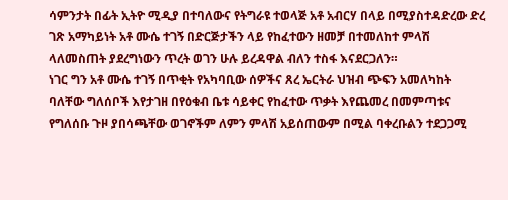ሳምንታት በፊት ኢትዮ ሚዲያ በተባለውና የትግራዩ ተወላጅ አቶ አብርሃ በላይ በሚያስተዳድረው ድረ ገጽ አማካይነት አቶ ሙሴ ተገኝ በድርጅታችን ላይ የከፈተውን ዘመቻ በተመለከተ ምላሽ ላለመስጠት ያደረግነውን ጥረት ወገን ሁሉ ይረዳዋል ብለን ተስፋ እናደርጋለን።
ነገር ግን አቶ ሙሴ ተገኝ በጥቂት የአካባቢው ሰዎችና ጸረ ኤርትራ ህዝብ ጭፍን አመለካከት ባለቸው ግለሰቦች እየታገዘ በየዕቁብ ቤቱ ሳይቀር የከፈተው ጥቃት እየጨመረ በመምጣቱና የግለሰቡ ጉዞ ያበሳጫቸው ወገኖችም ለምን ምላሽ አይሰጠውም በሚል ባቀረቡልን ተደጋጋሚ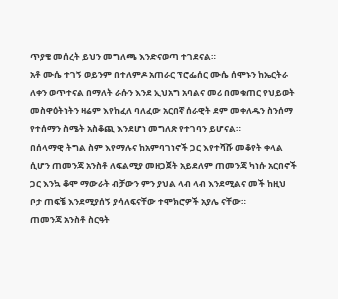ጥያቄ መሰረት ይህን መግለጫ እንድናወጣ ተገደናል።
አቶ ሙሴ ተገኝ ወይንም በተለምዶ አጠራር ፕሮፌሰር ሙሴ ሰሞኑን ከኤርትራ ለቀን ወጥተናል በማለት ራሱን እንደ ኢህአግ አባልና መሪ በመቁጠር የህይወት መስዋዕትነትን ዛሬም እየከፈለ ባለፈው አርበኛ ሰራዊት ደም መቀለዱን ስንሰማ የተሰማን ስሜት አስቆጪ እንደሆነ መግለጽ የተገባን ይሆናል።
በሰላማዊ ትግል ስም እየማሉና ከአምባገነኖች ጋር እየተሻሹ መቆየት ቀላል ሲሆን ጠመንጃ አንስቶ ለፍልሚያ መዘጋጀት አይደለም ጠመንጃ ካነሱ አርበኖች ጋር እንኳ ቆሞ ማውራት ብቻውን ምን ያህል ላብ ላብ እንደሚልና መች ከዚህ ቦታ ጠፍቼ እንደሚያሰኝ ያሳለፍናቸው ተሞክሮዎች አያሌ ናቸው።
ጠመንጃ አንስቶ ስርዓት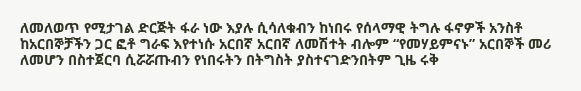ለመለወጥ የሚታገል ድርጅት ፋራ ነው እያሉ ሲሳለቁብን ከነበሩ የሰላማዊ ትግሉ ፋኖዎች አንስቶ ከአርበኞቻችን ጋር ፎቶ ግራፍ እየተነሱ አርበኛ አርበኛ ለመሽተት ብሎም “የመሃይምናኑ” አርበኞች መሪ ለመሆን በስተጀርባ ሲሯሯጡብን የነበሩትን በትግስት ያስተናገድንበትም ጊዜ ሩቅ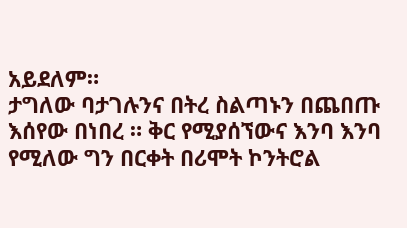አይደለም።
ታግለው ባታገሉንና በትረ ስልጣኑን በጨበጡ እሰየው በነበረ ። ቅር የሚያሰኘውና እንባ እንባ የሚለው ግን በርቀት በሪሞት ኮንትሮል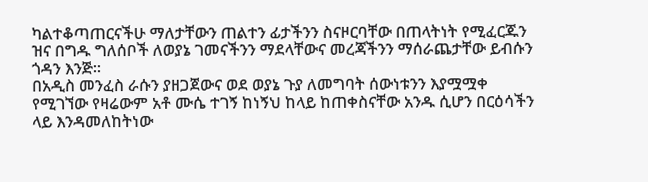ካልተቆጣጠርናችሁ ማለታቸውን ጠልተን ፊታችንን ስናዞርባቸው በጠላትነት የሚፈርጁን ዝና በግዱ ግለሰቦች ለወያኔ ገመናችንን ማደላቸውና መረጃችንን ማሰራጨታቸው ይብሱን ጎዳን እንጅ።
በአዲስ መንፈስ ራሱን ያዘጋጀውና ወደ ወያኔ ጉያ ለመግባት ሰውነቱንን እያሟሟቀ የሚገኘው የዛሬውም አቶ ሙሴ ተገኝ ከነኝህ ከላይ ከጠቀስናቸው አንዱ ሲሆን በርዕሳችን ላይ እንዳመለከትነው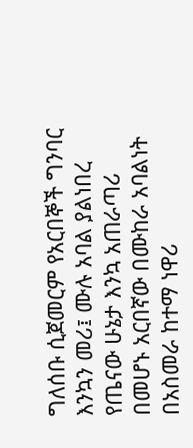ግለሰቡ ሲጀመርም የአርበኞች ግንባር እንኳን መሪ፤ ሙሉ አባል ያልነበረ የጤናው ሁኔታ እንኳ አጠራጣሪ በመሆኑ አርበኛው በሙከራ አባልነት በአስመራ ከተማ ነዋሪ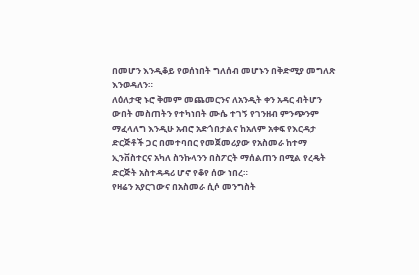በመሆን እንዲቆይ የወሰነበት ግለሰብ መሆኑን በቅድሚያ መግለጽ እንወዳለን።
ለዕለታዊ ኑሮ ቅመም መጨመርንና ለአንዲት ቀን አዳር ብትሆን ውበት መስጠትን የተካነበት ሙሴ ተገኝ የገንዘብ ምንጭንም ማፈላለግ እንዲሁ አብሮ አድጎበታልና ከአለም አቀፍ የእርዳታ ድርጅቶች ጋር በመተባበር የመጀመሪያው የአስመራ ከተማ ኢንቨስተርና አካለ ስንኩላንን በስፖርት ማሰልጠን በሚል የረዴት ድርጅት አስተዳዳሪ ሆኖ የቆየ ሰው ነበረ።
የዛሬን አያርገውና በአስመራ ሲሶ መንግስት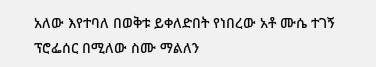አለው እየተባለ በወቅቱ ይቀለድበት የነበረው አቶ ሙሴ ተገኝ ፕሮፌሰር በሚለው ስሙ ማልለን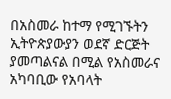በአስመራ ከተማ የሚገኙትን ኢትዮጵያውያን ወደኛ ድርጅት ያመጣልናል በሚል የአስመራና አካባቢው የአባላት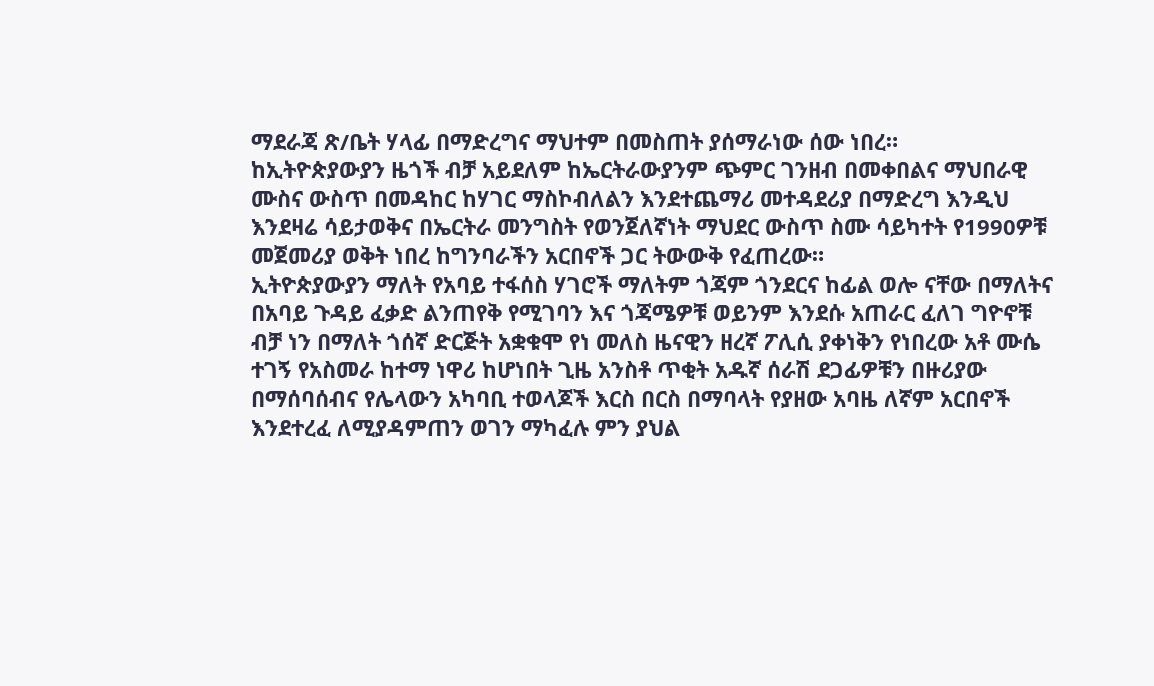ማደራጃ ጽ/ቤት ሃላፊ በማድረግና ማህተም በመስጠት ያሰማራነው ሰው ነበረ።
ከኢትዮጵያውያን ዜጎች ብቻ አይደለም ከኤርትራውያንም ጭምር ገንዘብ በመቀበልና ማህበራዊ ሙስና ውስጥ በመዳከር ከሃገር ማስኮብለልን እንደተጨማሪ መተዳደሪያ በማድረግ እንዲህ እንደዛሬ ሳይታወቅና በኤርትራ መንግስት የወንጀለኛነት ማህደር ውስጥ ስሙ ሳይካተት የ1990ዎቹ መጀመሪያ ወቅት ነበረ ከግንባራችን አርበኖች ጋር ትውውቅ የፈጠረው።
ኢትዮጵያውያን ማለት የአባይ ተፋሰስ ሃገሮች ማለትም ጎጃም ጎንደርና ከፊል ወሎ ናቸው በማለትና በአባይ ጉዳይ ፈቃድ ልንጠየቅ የሚገባን እና ጎጃሜዎቹ ወይንም እንደሱ አጠራር ፈለገ ግዮኖቹ ብቻ ነን በማለት ጎሰኛ ድርጅት አቋቁሞ የነ መለስ ዜናዊን ዘረኛ ፖሊሲ ያቀነቅን የነበረው አቶ ሙሴ ተገኝ የአስመራ ከተማ ነዋሪ ከሆነበት ጊዜ አንስቶ ጥቂት አዱኛ ሰራሽ ደጋፊዎቹን በዙሪያው በማሰባሰብና የሌላውን አካባቢ ተወላጆች እርስ በርስ በማባላት የያዘው አባዜ ለኛም አርበኖች እንደተረፈ ለሚያዳምጠን ወገን ማካፈሉ ምን ያህል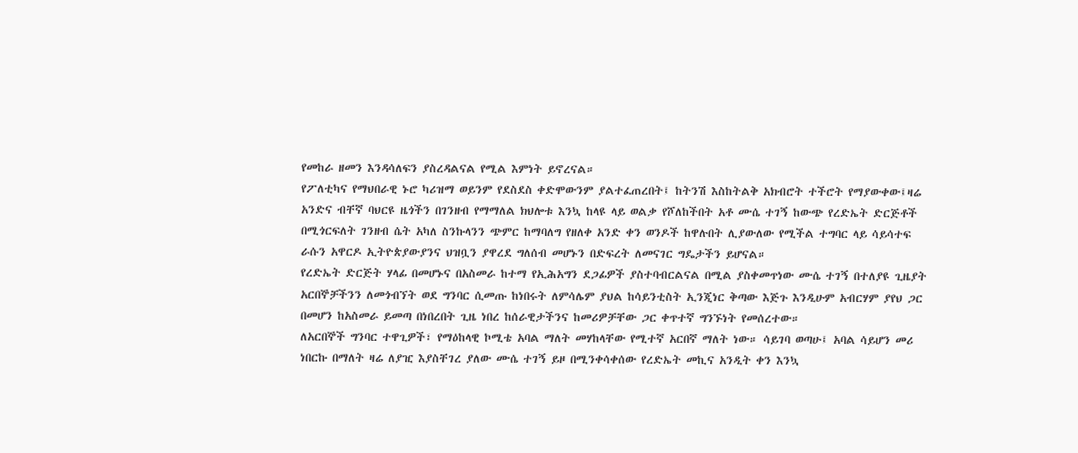የመከራ ዘመን እንዳሳለፍን ያስረዳልናል የሚል እምነት ይኖረናል።
የፖለቲካና የማህበራዊ ኑሮ ካሪዝማ ወይንም የደስደስ ቀድሞውንም ያልተፈጠረበት፤ ከትንሽ እስከትልቅ አክብሮት ተችሮት የማያውቀው፤ዛሬ አንድና ብቸኛ ባህርዩ ዜጎችን በገንዘብ የማማለል ክህሎቱ እንኳ ከላዩ ላይ ወልቃ የሾለከችበት አቶ ሙሴ ተገኝ ከውጭ የረድኤት ድርጅቶች በሚጎርፍለት ገንዘብ ሴት አካለ ስንኩላንን ጭምር ከማባለግ የዘለቀ አንድ ቀን ወንዶች ከዋሉበት ሊያውለው የሚችል ተግባር ላይ ሳይሳተፍ ራሱን አዋርዶ ኢትዮጵያውያንና ህዝቧን ያዋረደ ግለሰብ መሆኑን በድፍረት ለመናገር ግዴታችን ይሆናል።
የረድኤት ድርጅት ሃላፊ በመሆኑና በአስመራ ከተማ የኢሕአግን ደጋፊዎች ያስተባብርልናል በሚል ያስቀመጥነው ሙሴ ተገኝ በተለያዩ ጊዜያት አርበኞቻችንን ለመጎብኘት ወደ ግንባር ሲመጡ ከነበሩት ለምሳሌም ያህል ከሳይንቲስት ኢንጂነር ቅጣው እጅጉ እንዲሁም አብርሃም ያየህ ጋር በመሆን ከአስመራ ይመጣ በነበረበት ጊዜ ነበረ ከሰራዊታችንና ከመሪዎቻቸው ጋር ቀጥተኛ ግንኙነት የመሰረተው።
ለአርበኞች ግንባር ተዋጊዎች፣ የማዕከላዊ ኮሚቴ አባል ማለት መሃከላቸው የሚተኛ አርበኛ ማለት ነው። ሳይገባ ወጣሁ፤ አባል ሳይሆን መሪ ነበርኩ በማለት ዛሬ ለያዢ እያስቸገረ ያለው ሙሴ ተገኝ ይዞ በሚንቀሳቀሰው የረድኤት መኪና አንዲት ቀን እንኳ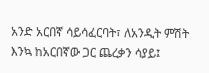አንድ አርበኛ ሳይሳፈርባት፣ ለአንዲት ምሽት እንኳ ከአርበኛው ጋር ጨረቃን ሳያይ፤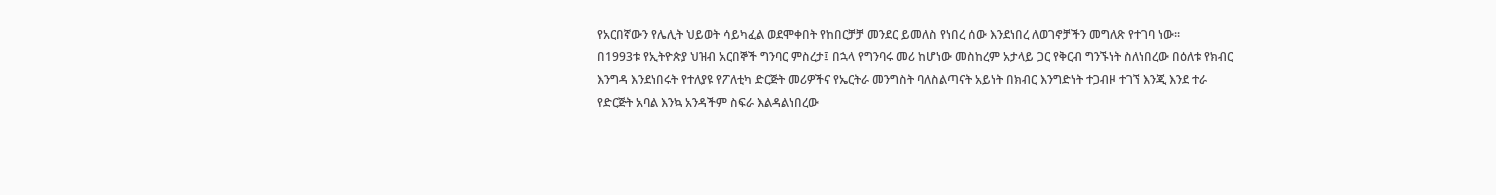የአርበኛውን የሌሊት ህይወት ሳይካፈል ወደሞቀበት የከበርቻቻ መንደር ይመለስ የነበረ ሰው እንደነበረ ለወገኖቻችን መግለጽ የተገባ ነው።
በ1993ቱ የኢትዮጵያ ህዝብ አርበኞች ግንባር ምስረታ፤ በኋላ የግንባሩ መሪ ከሆነው መስከረም አታላይ ጋር የቅርብ ግንኙነት ስለነበረው በዕለቱ የክብር እንግዳ እንደነበሩት የተለያዩ የፖለቲካ ድርጅት መሪዎችና የኤርትራ መንግስት ባለስልጣናት አይነት በክብር እንግድነት ተጋብዞ ተገኘ እንጂ እንደ ተራ የድርጅት አባል እንኳ አንዳችም ስፍራ እልዳልነበረው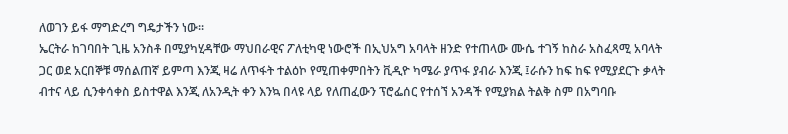ለወገን ይፋ ማግድረግ ግዴታችን ነው።
ኤርትራ ከገባበት ጊዜ አንስቶ በሚያካሂዳቸው ማህበራዊና ፖለቲካዊ ነውሮች በኢህአግ አባላት ዘንድ የተጠላው ሙሴ ተገኝ ከስራ አስፈጻሚ አባላት ጋር ወደ አርበኞቹ ማሰልጠኛ ይምጣ እንጂ ዛሬ ለጥፋት ተልዕኮ የሚጠቀምበትን ቪዲዮ ካሜራ ያጥፋ ያብራ እንጂ ፤ራሱን ከፍ ከፍ የሚያደርጉ ቃላት ብተና ላይ ሲንቀሳቀስ ይስተዋል እንጂ ለአንዲት ቀን እንኳ በላዩ ላይ የለጠፈውን ፕሮፌሰር የተሰኘ አንዳች የሚያክል ትልቅ ስም በአግባቡ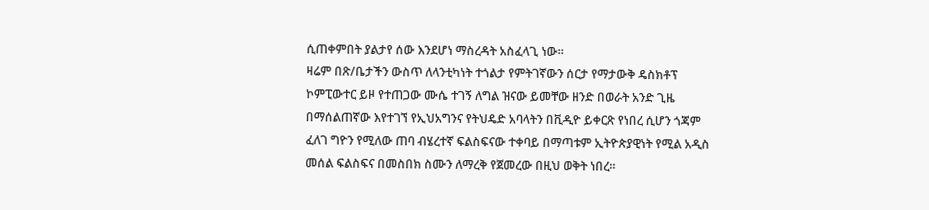ሲጠቀምበት ያልታየ ሰው እንደሆነ ማስረዳት አስፈላጊ ነው።
ዛሬም በጽ/ቤታችን ውስጥ ለላንቲካነት ተጎልታ የምትገኛውን ሰርታ የማታውቅ ዴስክቶፕ ኮምፒውተር ይዞ የተጠጋው ሙሴ ተገኝ ለግል ዝናው ይመቸው ዘንድ በወራት አንድ ጊዜ በማሰልጠኛው እየተገኘ የኢህአግንና የትህዴድ አባላትን በቪዲዮ ይቀርጽ የነበረ ሲሆን ጎጃም ፈለገ ግዮን የሚለው ጠባ ብሄረተኛ ፍልስፍናው ተቀባይ በማጣቱም ኢትዮጵያዊነት የሚል አዲስ መሰል ፍልስፍና በመስበክ ስሙን ለማረቅ የጀመረው በዚህ ወቅት ነበረ።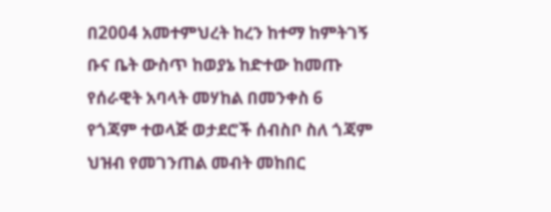በ2004 አመተምህረት ከረን ከተማ ከምትገኝ ቡና ቤት ውስጥ ከወያኔ ከድተው ከመጡ የሰራዊት አባላት መሃከል በመንቀስ 6 የጎጃም ተወላጅ ወታደሮች ሰብስቦ ስለ ጎጃም ህዝብ የመገንጠል መብት መከበር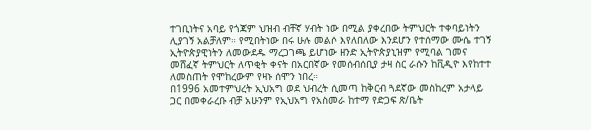ተገቢነትና አባይ የጎጃም ህዝብ ብቸኛ ሃብት ነው በሚል ያቀረበው ትምህርት ተቀባይነትን ሊያገኝ አልቻለም። የሚበትነው በሩ ሁሉ መልሶ እየለበለው እንደሆን የተሰማው ሙሴ ተገኝ ኢትዮጵያዊነትን ለመውደዱ ማረጋገጫ ይሆነው ዘንድ ኢትዮጵያኒዝም የሚባል ገመና መሸፈኛ ትምህርት ለጥቂት ቀናት በአርበኛው የመሰብሰቢያ ታዛ ስር ራሱን ከቪዲዮ እየከተተ ለመስጠት የሞከረውም የዛኑ ሰሞን ነበረ።
በ1996 አመተምህረት ኢህአግ ወደ ህብረት ሲመጣ ከቅርብ ጓደኛው መስከረም አታላይ ጋር በመቀራረቡ ብቻ አሁንም የኢህአግ የአስመራ ከተማ የድጋፍ ጽ/ቤት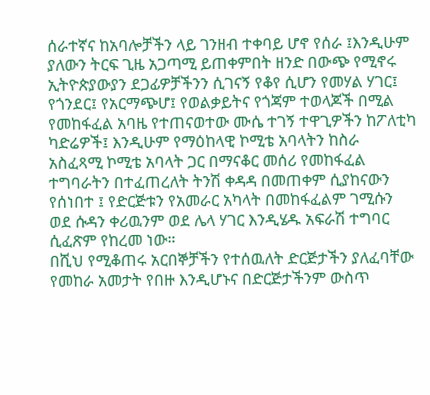ሰራተኛና ከአባሎቻችን ላይ ገንዘብ ተቀባይ ሆኖ የሰራ ፤እንዲሁም ያለውን ትርፍ ጊዜ አጋጣሚ ይጠቀምበት ዘንድ በውጭ የሚኖሩ ኢትዮጵያውያን ደጋፊዎቻችንን ሲገናኝ የቆየ ሲሆን የመሃል ሃገር፤ የጎንደር፤ የአርማጭሆ፤ የወልቃይትና የጎጃም ተወላጆች በሚል የመከፋፈል አባዜ የተጠናወተው ሙሴ ተገኝ ተዋጊዎችን ከፖለቲካ ካድሬዎች፤ እንዲሁም የማዕከላዊ ኮሚቴ አባላትን ከስራ አስፈጻሚ ኮሚቴ አባላት ጋር በማናቆር መሰሪ የመከፋፈል ተግባራትን በተፈጠረለት ትንሽ ቀዳዳ በመጠቀም ሲያከናውን የሰነበተ ፤ የድርጅቱን የአመራር አካላት በመከፋፈልም ገሚሱን ወደ ሱዳን ቀሪዉንም ወደ ሌላ ሃገር እንዲሄዱ አፍራሽ ተግባር ሲፈጽም የከረመ ነው።
በሺህ የሚቆጠሩ አርበኞቻችን የተሰዉለት ድርጅታችን ያለፈባቸው የመከራ አመታት የበዙ እንዲሆኑና በድርጅታችንም ውስጥ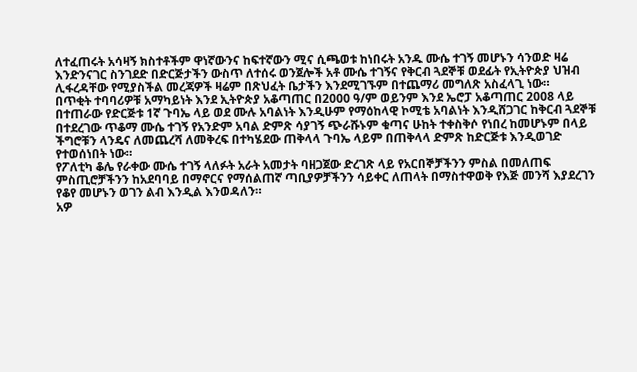ለተፈጠሩት አሳዛኝ ክስተቶችም ዋነኛውንና ከፍተኛውን ሚና ሲጫወቱ ከነበሩት አንዱ ሙሴ ተገኝ መሆኑን ሳንወድ ዛሬ እንድንናገር ስንገደድ በድርጅታችን ውስጥ ለተሰሩ ወንጀሎች አቶ ሙሴ ተገኝና የቅርብ ጓደኞቹ ወደፊት የኢትዮጵያ ህዝብ ሊፋረዳቸው የሚያስችል መረጃዎች ዛሬም በጽህፈት ቤታችን እንደሚገኙም በተጨማሪ መግለጽ አስፈላጊ ነው።
በጥቂት ተባባሪዎቹ አማካይነት እንደ ኢትዮጵያ አቆጣጠር በ2000 ዓ/ም ወይንም እንደ ኤሮፓ አቆጣጠር 2008 ላይ በተጠራው የድርጅቱ 1ኛ ጉባኤ ላይ ወደ ሙሉ አባልነት እንዲሁም የማዕከላዊ ኮሚቴ አባልነት እንዲሸጋገር ከቅርብ ጓደኞቹ በተደረገው ጥቆማ ሙሴ ተገኝ የአንድም አባል ድምጽ ሳያገኝ ጭራሹኑም ቁጣና ሁከት ተቀስቅሶ የነበረ ከመሆኑም በላይ ችግሮቹን ላንዴና ለመጨረሻ ለመቅረፍ በተካሄደው ጠቅላላ ጉባኤ ላይም በጠቅላላ ድምጽ ከድርጅቱ እንዲወገድ የተወሰነበት ነው።
የፖለቲካ ቆሌ የራቀው ሙሴ ተገኝ ላለፉት አራት አመታት ባዘጋጀው ድረገጽ ላይ የአርበኞቻችንን ምስል በመለጠፍ ምስጢሮቻችንን ከአደባባይ በማኖርና የማሰልጠኛ ጣቢያዎቻችንን ሳይቀር ለጠላት በማስተዋወቅ የእጅ መንሻ እያደረገን የቆየ መሆኑን ወገን ልብ እንዲል እንወዳለን።
አዎ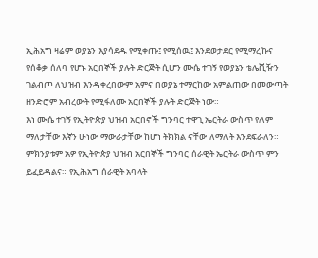ኢሕአግ ዛሬም ወያኔን እያሳደዱ የሚቀጡ፤ የሚሰዉ፤ እንደወታደር የሚማረኩና የሰቆቃ ሰለባ የሆኑ አርበኞች ያሉት ድርጅት ሲሆን ሙሴ ተገኝ የወያኔን ቴሌቪዥን ገልብጦ ለህዝብ እንዳቀረበውም አምና በወያኔ ተማርከው አምልጠው በመውጣት ዘንድሮም አብረውት የሚፋለሙ አርበኞች ያሉት ድርጅት ነው።
እነ ሙሴ ተገኝ የኢትዮጵያ ህዝብ አርበኖች ግንባር ተዋጊ ኤርትራ ውስጥ የለም ማለታቸው እኛን ሁነው ማውራታቸው ከሆነ ትክክል ናቸው ለማለት እንደፍራለን። ምክንያቱም አዎ የኢትዮጵያ ህዝብ አርበኞች ግንባር ሰራዊት ኤርትራ ውስጥ ምን ይፈይዳልና። የኢሕአግ ሰራዊት አባላት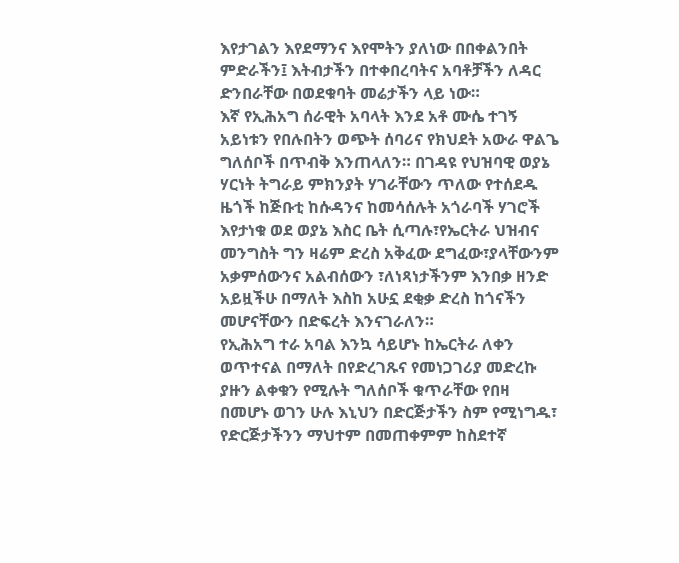እየታገልን እየደማንና እየሞትን ያለነው በበቀልንበት ምድራችን፤ እትብታችን በተቀበረባትና አባቶቻችን ለዳር ድንበራቸው በወደቁባት መሬታችን ላይ ነው።
እኛ የኢሕአግ ሰራዊት አባላት እንደ አቶ ሙሴ ተገኝ አይነቱን የበሉበትን ወጭት ሰባሪና የክህደት አውራ ዋልጌ ግለሰቦች በጥብቅ እንጠላለን። በገዳዩ የህዝባዊ ወያኔ ሃርነት ትግራይ ምክንያት ሃገራቸውን ጥለው የተሰደዱ ዜጎች ከጅቡቲ ከሱዳንና ከመሳሰሉት አጎራባች ሃገሮች እየታነቁ ወደ ወያኔ እስር ቤት ሲጣሉ፣የኤርትራ ህዝብና መንግስት ግን ዛሬም ድረስ አቅፈው ደግፈው፣ያላቸውንም አቃምሰውንና አልብሰውን ፣ለነጻነታችንም እንበቃ ዘንድ አይዟችሁ በማለት እስከ አሁኗ ደቂቃ ድረስ ከጎናችን መሆናቸውን በድፍረት እንናገራለን።
የኢሕአግ ተራ አባል እንኳ ሳይሆኑ ከኤርትራ ለቀን ወጥተናል በማለት በየድረገጹና የመነጋገሪያ መድረኩ ያዙን ልቀቁን የሚሉት ግለሰቦች ቁጥራቸው የበዛ በመሆኑ ወገን ሁሉ እኒህን በድርጅታችን ስም የሚነግዱ፣ የድርጅታችንን ማህተም በመጠቀምም ከስደተኛ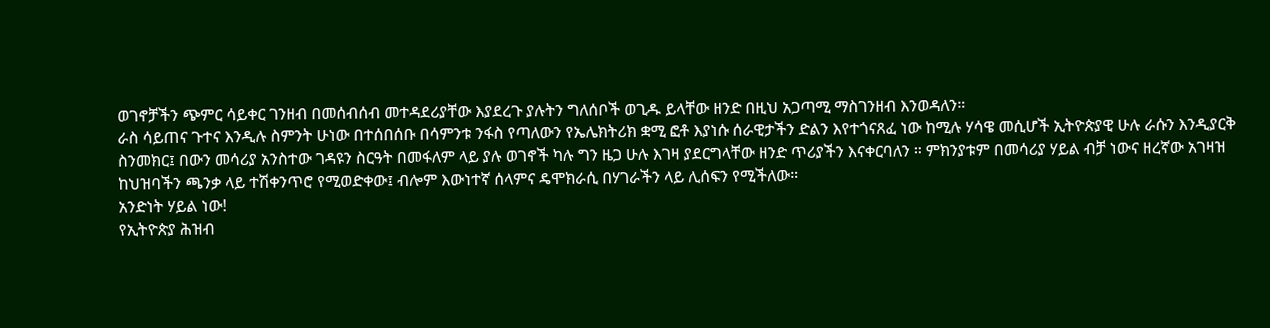ወገኖቻችን ጭምር ሳይቀር ገንዘብ በመሰብሰብ መተዳደሪያቸው እያደረጉ ያሉትን ግለሰቦች ወጊዱ ይላቸው ዘንድ በዚህ አጋጣሚ ማስገንዘብ እንወዳለን።
ራስ ሳይጠና ጉተና እንዲሉ ስምንት ሁነው በተሰበሰቡ በሳምንቱ ንፋስ የጣለውን የኤሌክትሪክ ቋሚ ፎቶ እያነሱ ሰራዊታችን ድልን እየተጎናጸፈ ነው ከሚሉ ሃሳዌ መሲሆች ኢትዮጵያዊ ሁሉ ራሱን እንዲያርቅ ስንመክር፤ በውን መሳሪያ አንስተው ገዳዩን ስርዓት በመፋለም ላይ ያሉ ወገኖች ካሉ ግን ዜጋ ሁሉ እገዛ ያደርግላቸው ዘንድ ጥሪያችን እናቀርባለን ። ምክንያቱም በመሳሪያ ሃይል ብቻ ነውና ዘረኛው አገዛዝ ከህዝባችን ጫንቃ ላይ ተሽቀንጥሮ የሚወድቀው፤ ብሎም እውነተኛ ሰላምና ዴሞክራሲ በሃገራችን ላይ ሊሰፍን የሚችለው።
አንድነት ሃይል ነው!
የኢትዮጵያ ሕዝብ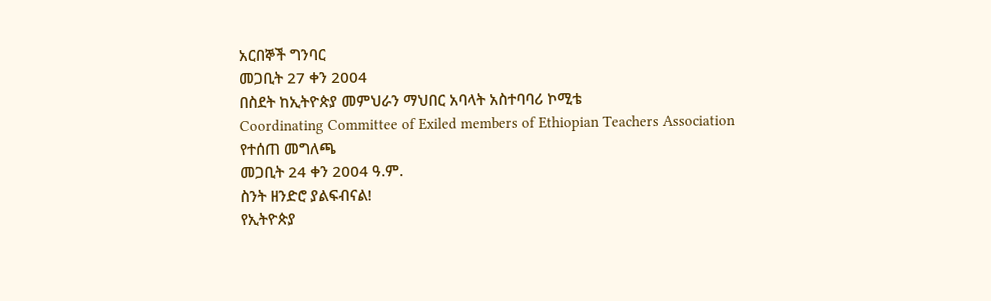አርበኞች ግንባር
መጋቢት 27 ቀን 2004
በስደት ከኢትዮጵያ መምህራን ማህበር አባላት አስተባባሪ ኮሚቴ
Coordinating Committee of Exiled members of Ethiopian Teachers Association
የተሰጠ መግለጫ
መጋቢት 24 ቀን 2004 ዓ.ም.
ስንት ዘንድሮ ያልፍብናል!
የኢትዮጵያ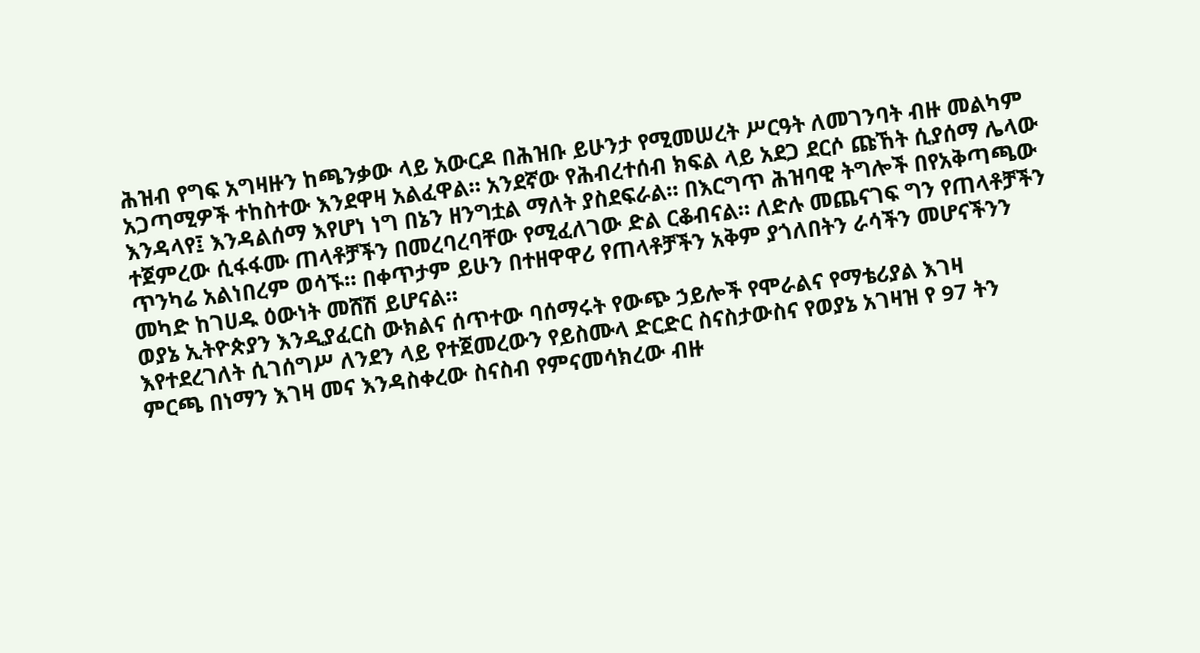ሕዝብ የግፍ አግዛዙን ከጫንቃው ላይ አውርዶ በሕዝቡ ይሁንታ የሚመሠረት ሥርዓት ለመገንባት ብዙ መልካም አጋጣሚዎች ተከስተው እንደዋዛ አልፈዋል። አንደኛው የሕብረተሰብ ክፍል ላይ አደጋ ደርሶ ጩኸት ሲያሰማ ሌላው እንዳላየ፤ እንዳልሰማ እየሆነ ነግ በኔን ዘንግቷል ማለት ያስደፍራል። በእርግጥ ሕዝባዊ ትግሎች በየአቅጣጫው ተጀምረው ሲፋፋሙ ጠላቶቻችን በመረባረባቸው የሚፈለገው ድል ርቆብናል። ለድሉ መጨናገፍ ግን የጠላቶቻችን ጥንካሬ አልነበረም ወሳኙ። በቀጥታም ይሁን በተዘዋዋሪ የጠላቶቻችን አቅም ያጎለበትን ራሳችን መሆናችንን መካድ ከገሀዱ ዕውነት መሸሽ ይሆናል።
ወያኔ ኢትዮጵያን እንዲያፈርስ ውክልና ሰጥተው ባሰማሩት የውጭ ኃይሎች የሞራልና የማቴሪያል እገዛ እየተደረገለት ሲገሰግሥ ለንደን ላይ የተጀመረውን የይስሙላ ድርድር ስናስታውስና የወያኔ አገዛዝ የ 97 ትን ምርጫ በነማን እገዛ መና እንዳስቀረው ስናስብ የምናመሳክረው ብዙ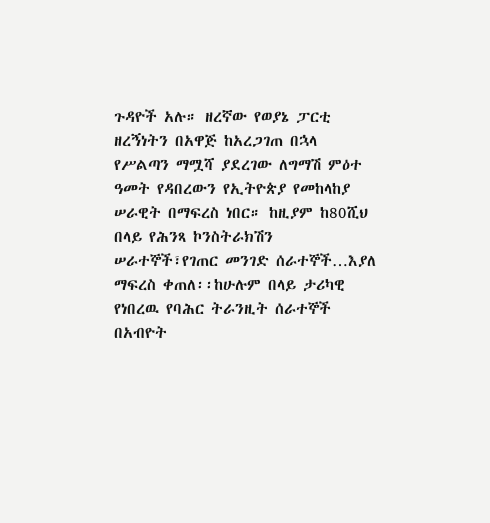ጉዳዮች አሉ። ዘረኛው የወያኔ ፓርቲ ዘረኝነትን በአዋጅ ከአረጋገጠ በኋላ የሥልጣን ማሟሻ ያደረገው ለግማሽ ምዕተ ዓመት የዳበረውን የኢትዮጵያ የመከላከያ ሠራዊት በማፍረስ ነበር። ከዚያም ከ80ሺህ በላይ የሕንጻ ኮንስትራክሽን ሠራተኞች፣የገጠር መንገድ ሰራተኞች…እያለ ማፍረስ ቀጠለ፡፡ከሁሉም በላይ ታሪካዊ የነበረዉ የባሕር ትራንዚት ሰራተኞች በአብዮት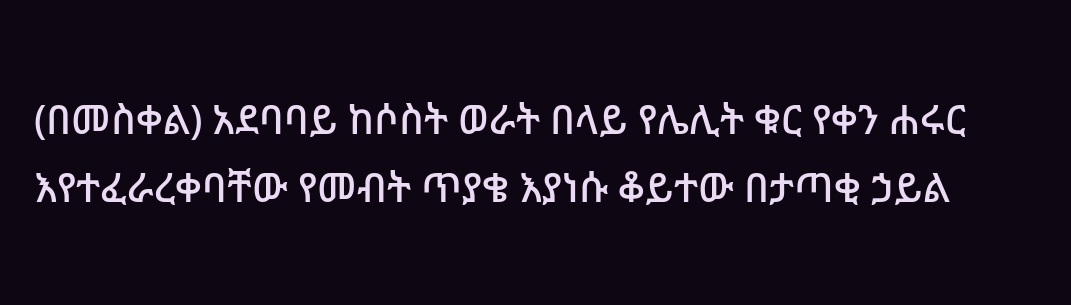(በመስቀል) አደባባይ ከሶስት ወራት በላይ የሌሊት ቁር የቀን ሐሩር እየተፈራረቀባቸው የመብት ጥያቄ እያነሱ ቆይተው በታጣቂ ኃይል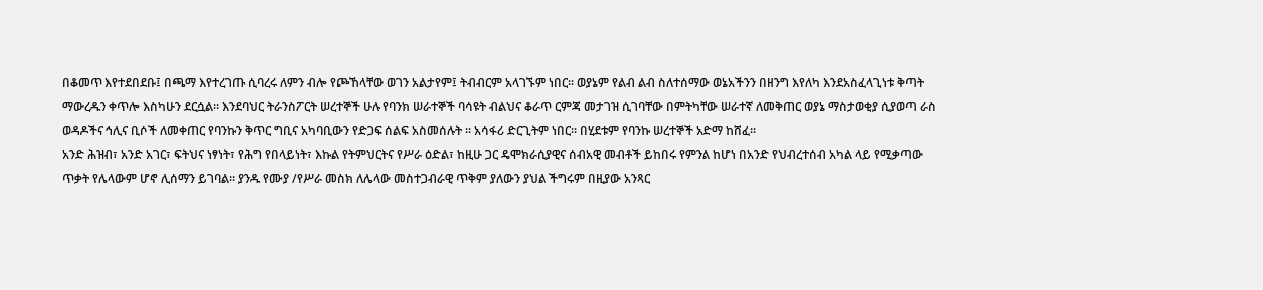በቆመጥ እየተደበደቡ፤ በጫማ እየተረገጡ ሲባረሩ ለምን ብሎ የጮኸላቸው ወገን አልታየም፤ ትብብርም አላገኙም ነበር። ወያኔም የልብ ልብ ስለተሰማው ወኔአችንን በዘንግ እየለካ እንደአስፈላጊነቱ ቅጣት ማውረዱን ቀጥሎ እስካሁን ደርሷል። እንደባህር ትራንስፖርት ሠረተኞች ሁሉ የባንክ ሠራተኞች ባሳዩት ብልህና ቆራጥ ርምጃ መታገዝ ሲገባቸው በምትካቸው ሠራተኛ ለመቅጠር ወያኔ ማስታወቂያ ሲያወጣ ራስ ወዳዶችና ኅሊና ቢሶች ለመቀጠር የባንኩን ቅጥር ግቢና አካባቢውን የድጋፍ ሰልፍ አስመሰሉት ። አሳፋሪ ድርጊትም ነበር። በሂደቱም የባንኩ ሠረተኞች አድማ ከሸፈ።
አንድ ሕዝብ፣ አንድ አገር፣ ፍትህና ነፃነት፣ የሕግ የበላይነት፣ እኩል የትምህርትና የሥራ ዕድል፣ ከዚሁ ጋር ዴሞክራሲያዊና ሰብአዊ መብቶች ይከበሩ የምንል ከሆነ በአንድ የህብረተሰብ አካል ላይ የሚቃጣው ጥቃት የሌላውም ሆኖ ሊሰማን ይገባል። ያንዱ የሙያ /የሥራ መስክ ለሌላው መስተጋብራዊ ጥቅም ያለውን ያህል ችግሩም በዚያው አንጻር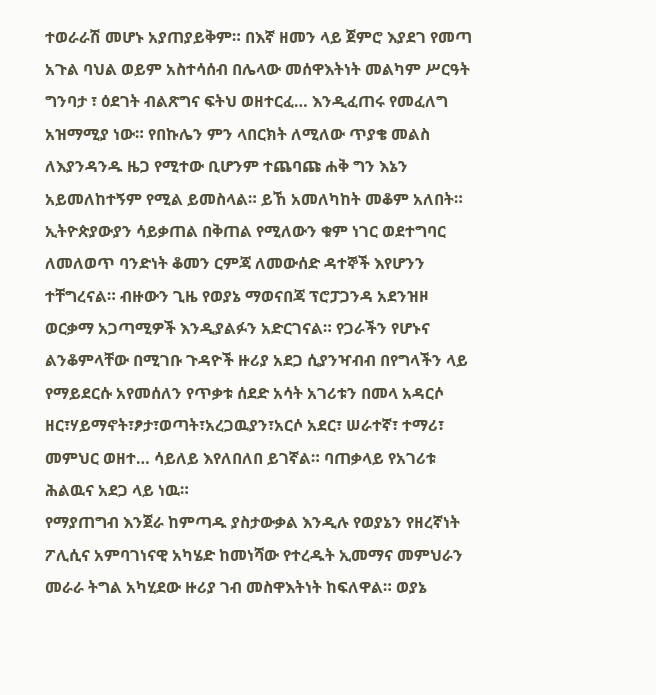ተወራራሽ መሆኑ አያጠያይቅም። በእኛ ዘመን ላይ ጀምሮ እያደገ የመጣ አጉል ባህል ወይም አስተሳሰብ በሌላው መሰዋእትነት መልካም ሥርዓት ግንባታ ፣ ዕደገት ብልጽግና ፍትህ ወዘተርፈ… እንዲፈጠሩ የመፈለግ አዝማሚያ ነው። የበኩሌን ምን ላበርክት ለሚለው ጥያቄ መልስ
ለእያንዳንዱ ዜጋ የሚተው ቢሆንም ተጨባጩ ሐቅ ግን እኔን አይመለከተኝም የሚል ይመስላል። ይኸ አመለካከት መቆም አለበት።
ኢትዮጵያውያን ሳይቃጠል በቅጠል የሚለውን ቁም ነገር ወደተግባር ለመለወጥ ባንድነት ቆመን ርምጃ ለመውሰድ ዳተኞች እየሆንን ተቸግረናል። ብዙውን ጊዜ የወያኔ ማወናበጃ ፕሮፓጋንዳ አደንዝዞ ወርቃማ አጋጣሚዎች እንዲያልፉን አድርገናል። የጋራችን የሆኑና ልንቆምላቸው በሚገቡ ጉዳዮች ዙሪያ አደጋ ሲያንዣብብ በየግላችን ላይ የማይደርሱ አየመሰለን የጥቃቱ ሰደድ አሳት አገሪቱን በመላ አዳርሶ ዘር፣ሃይማኖት፣ፆታ፣ወጣት፣አረጋዉያን፣አርሶ አደር፣ ሠራተኛ፣ ተማሪ፣ መምህር ወዘተ… ሳይለይ እየለበለበ ይገኛል። ባጠቃላይ የአገሪቱ ሕልዉና አደጋ ላይ ነዉ።
የማያጠግብ እንጀራ ከምጣዱ ያስታውቃል እንዲሉ የወያኔን የዘረኛነት ፖሊሲና አምባገነናዊ አካሄድ ከመነሻው የተረዱት ኢመማና መምህራን መራራ ትግል አካሂደው ዙሪያ ገብ መስዋእትነት ከፍለዋል። ወያኔ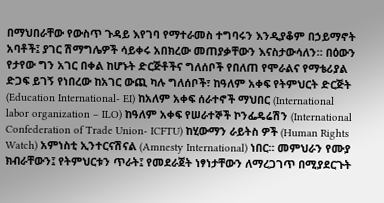በማህበራቸው የውስጥ ጉዳይ እየገባ የማተራመስ ተግባሩን እንዲያቆም በኃይማኖት አባቶች፤ ያገር ሽማግሌዎች ሳይቀሩ አበክረው መጠያቃቸውን እናስታውሳለን። በዕውን የታየው ግን አገር በቀል ከሆኑት ድርጅቶችና ግለሰቦች የበለጠ የሞራልና የማቴሪያል ድጋፍ ይገኝ የነበረው ከአገር ውጪ ካሉ ግለሰቦች፣ ከዓለም አቀፍ የትምህርት ድርጅት (Education International- EI) ከአለም አቀፍ ሰራተኖች ማህበር (International labor organization – ILO) ከዓለም አቀፍ የሠራተኞች ኮንፌዴሬሽን (International Confederation of Trade Union- ICFTU) ከሂውማን ራይትስ ዎች (Human Rights Watch) አምነስቲ ኢንተርናሽናል (Amnesty International) ነበር። መምህራን የሙያ ክብራቸውን፤ የትምህርቱን ጥራት፤ የመደራጀት ነፃነታቸውን ለማረጋገጥ በሚያደርጉት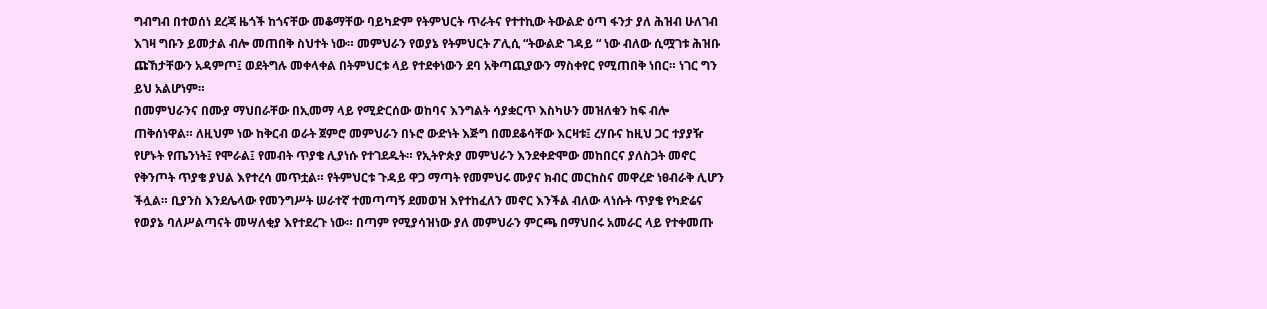ግብግብ በተወሰነ ደረጃ ዜጎች ከጎናቸው መቆማቸው ባይካድም የትምህርት ጥራትና የተተኪው ትውልድ ዕጣ ፋንታ ያለ ሕዝብ ሁለገብ እገዛ ግቡን ይመታል ብሎ መጠበቅ ስህተት ነው። መምህራን የወያኔ የትምህርት ፖሊሲ “ትውልድ ገዳይ “ ነው ብለው ሲሟገቱ ሕዝቡ ጩኸታቸውን አዳምጦ፤ ወደትግሉ መቀላቀል በትምህርቱ ላይ የተደቀነውን ደባ አቅጣጪያውን ማስቀየር የሚጠበቅ ነበር። ነገር ግን ይህ አልሆነም።
በመምህራንና በሙያ ማህበራቸው በኢመማ ላይ የሚድርሰው ወከባና እንግልት ሳያቋርጥ እስካሁን መዝለቁን ከፍ ብሎ ጠቅሰነዋል። ለዚህም ነው ከቅርብ ወራት ጀምሮ መምህራን በኑሮ ውድነት እጅግ በመደቆሳቸው እርዛቱ፤ ረሃቡና ከዚህ ጋር ተያያዥ የሆኑት የጤንነት፤ የሞራል፤ የመብት ጥያቄ ሊያነሱ የተገደዱት። የኢትዮጵያ መምህራን እንደቀድሞው መከበርና ያለስጋት መኖር የቅንጦት ጥያቄ ያህል እየተረሳ መጥቷል። የትምህርቱ ጉዳይ ዋጋ ማጣት የመምህሩ ሙያና ክብር መርከስና መዋረድ ነፀብራቅ ሊሆን ችሏል። ቢያንስ እንደሌላው የመንግሥት ሠራተኛ ተመጣጣኝ ደመወዝ እየተከፈለን መኖር እንችል ብለው ላነሱት ጥያቄ የካድሬና የወያኔ ባለሥልጣናት መሣለቂያ እየተደረጉ ነው። በጣም የሚያሳዝነው ያለ መምህራን ምርጫ በማህበሩ አመራር ላይ የተቀመጡ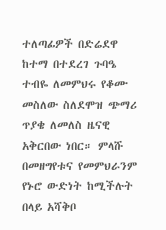ተለጣፊዎች በድሬደዋ ከተማ በተደረገ ጉባዔ ተብዬ ለመምህሩ የቆሙ መስለው ስለደሞዝ ጭማሪ ጥያቄ ለመለስ ዜናዊ አቅርበው ነበር። ምላሹ በመዘግየቱና የመምህራንም የኑሮ ውድነት ከሚችሉት በላይ አሻቅቦ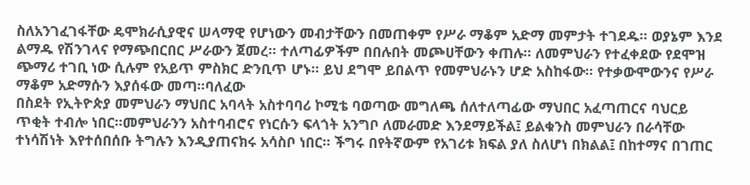ስለአንገፈገፋቸው ዴሞክራሲያዊና ሠላማዊ የሆነውን መብታቸውን በመጠቀም የሥራ ማቆም አድማ መምታት ተገደዱ። ወያኔም እንደ ልማዱ የሽንገላና የማጭበርበር ሥራውን ጀመረ። ተለጣፊዎችም በበሉበት መጮሀቸውን ቀጠሉ። ለመምህራን የተፈቀደው የደሞዝ ጭማሪ ተገቢ ነው ሲሉም የአይጥ ምስክር ድንቢጥ ሆኑ። ይህ ደግሞ ይበልጥ የመምህራኑን ሆድ አስከፋው። የተቃውሞውንና የሥራ ማቆም አድማሱን እያሰፋው መጣ።ባለፈው
በስደት የኢትዮጵያ መምህራን ማህበር አባላት አስተባባሪ ኮሚቴ ባወጣው መግለጫ ሰለተለጣፊው ማህበር አፈጣጠርና ባህርይ ጥቂት ተብሎ ነበር።መምህራንን አስተባብሮና የነርሱን ፍላጎት አንግቦ ለመራመድ እንደማይችል፤ ይልቁንስ መምህራን በራሳቸው ተነሳሽነት እየተሰበሰቡ ትግሉን እንዲያጠናክሩ አሳስቦ ነበር። ችግሩ በየትኛውም የአገሪቱ ክፍል ያለ ስለሆነ በክልል፤ በከተማና በገጠር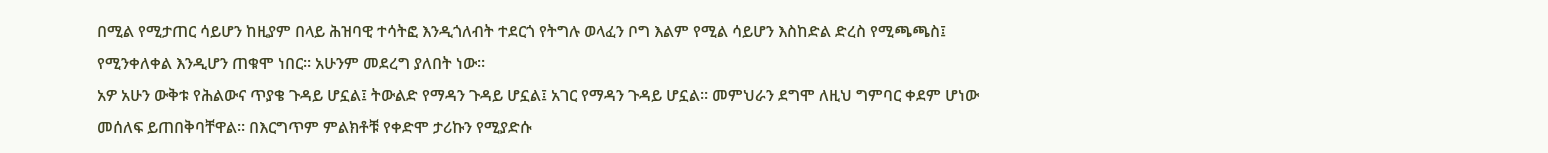በሚል የሚታጠር ሳይሆን ከዚያም በላይ ሕዝባዊ ተሳትፎ እንዲጎለብት ተደርጎ የትግሉ ወላፈን ቦግ እልም የሚል ሳይሆን እስከድል ድረስ የሚጫጫስ፤ የሚንቀለቀል እንዲሆን ጠቁሞ ነበር። አሁንም መደረግ ያለበት ነው።
አዎ አሁን ውቅቱ የሕልውና ጥያቄ ጉዳይ ሆኗል፤ ትውልድ የማዳን ጉዳይ ሆኗል፤ አገር የማዳን ጉዳይ ሆኗል። መምህራን ደግሞ ለዚህ ግምባር ቀደም ሆነው መሰለፍ ይጠበቅባቸዋል። በእርግጥም ምልክቶቹ የቀድሞ ታሪኩን የሚያድሱ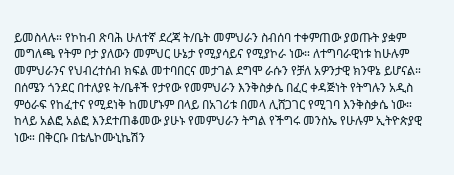ይመስላሉ። የኮከብ ጽባሕ ሁለተኛ ደረጃ ት/ቤት መምህራን ስብሰባ ተቀምጠው ያወጡት ያቋም መግለጫ የትም ቦታ ያለውን መምህር ሁኔታ የሚያሳይና የሚያኮራ ነው። ለተግባራዊነቱ ከሁሉም መምህራንና የህብረተሰብ ክፍል መተባበርና መታገል ደግሞ ራሱን የቻለ አዎንታዊ ክንዋኔ ይሆናል።
በሰሜን ጎንደር በተለያዩ ት/ቤቶች የታየው የመምህራን እንቅስቃሴ በፈር ቀዳጅነት የትግሉን አዲስ ምዕራፍ የከፈተና የሚደነቅ ከመሆኑም በላይ በአገሪቱ በመላ ሊሸጋገር የሚገባ እንቅስቃሴ ነው።
ከላይ አልፎ አልፎ እንደተጠቆመው ያሁኑ የመምህራን ትግል የችግሩ መንስኤ የሁሉም ኢትዮጵያዊ ነው። በቅርቡ በቴሌኮሙኒኬሽን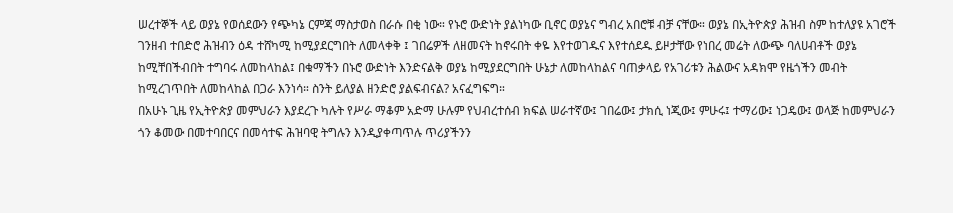ሠረተኞች ላይ ወያኔ የወሰደውን የጭካኔ ርምጃ ማስታወስ በራሱ በቂ ነው። የኑሮ ውድነት ያልነካው ቢኖር ወያኔና ግብረ አበሮቹ ብቻ ናቸው። ወያኔ በኢትዮጵያ ሕዝብ ስም ከተለያዩ አገሮች ገንዘብ ተበድሮ ሕዝብን ዕዳ ተሸካሚ ከሚያደርግበት ለመላቀቅ ፤ ገበሬዎች ለዘመናት ከኖሩበት ቀዬ እየተወገዱና እየተሰደዱ ይዞታቸው የነበረ መሬት ለውጭ ባለሀብቶች ወያኔ ከሚቸበችብበት ተግባሩ ለመከላከል፤ በቁማችን በኑሮ ውድነት እንድናልቅ ወያኔ ከሚያደርግበት ሁኔታ ለመከላከልና ባጠቃላይ የአገሪቱን ሕልውና አዳክሞ የዜጎችን መብት ከሚረገጥበት ለመከላከል በጋራ እንነሳ። ስንት ይለያል ዘንድሮ ያልፍብናል? አናፈግፍግ።
በአሁኑ ጊዜ የኢትዮጵያ መምህራን እያደረጉ ካሉት የሥራ ማቆም አድማ ሁሉም የህብረተሰብ ክፍል ሠራተኛው፤ ገበሬው፤ ታክሲ ነጂው፤ ምሁሩ፤ ተማሪው፤ ነጋዴው፤ ወላጅ ከመምህራን ጎን ቆመው በመተባበርና በመሳተፍ ሕዝባዊ ትግሉን እንዲያቀጣጥሉ ጥሪያችንን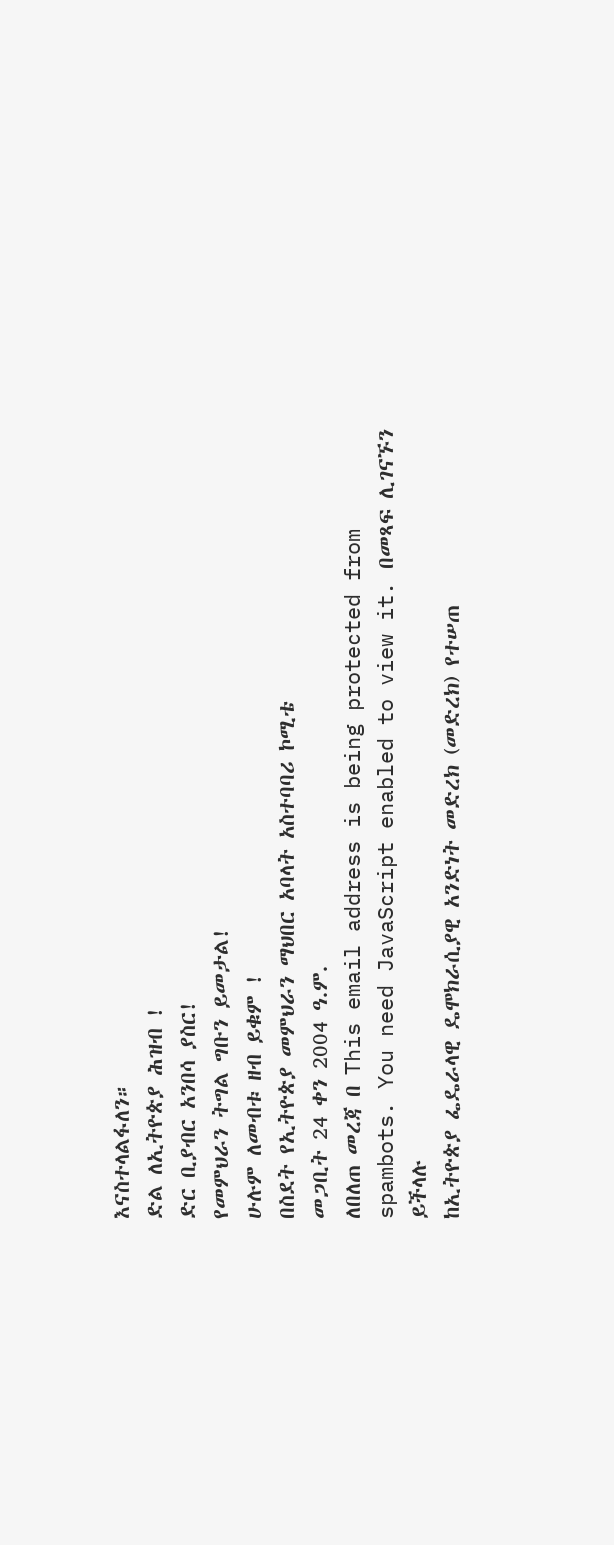እናስተላልፋለን።
ድል ለኢትዮጵያ ሕዝብ !
ድር ቢያብር አንበሳ ያስር!
የመምህራን ትግል ግቡን ይመታል!
ሁሉም ለመብቱ ዘብ ይቁም !
በስደት የኢትዮጵያ መምህራን ማህበር አባላት አስተባባሪ ኮሚቴ
መጋቢት 24 ቀን 2004 ዓ.ም.
ለበለጠ መረጃ በ This email address is being protected from spambots. You need JavaScript enabled to view it. በመጻፍ ሊገናኙን ይችላሉ
ከኢትዮጵያ ፌዴራላዊ ዴሞክራሲያዊ አንድነት መድረክ (መድረክ) የተሠጠ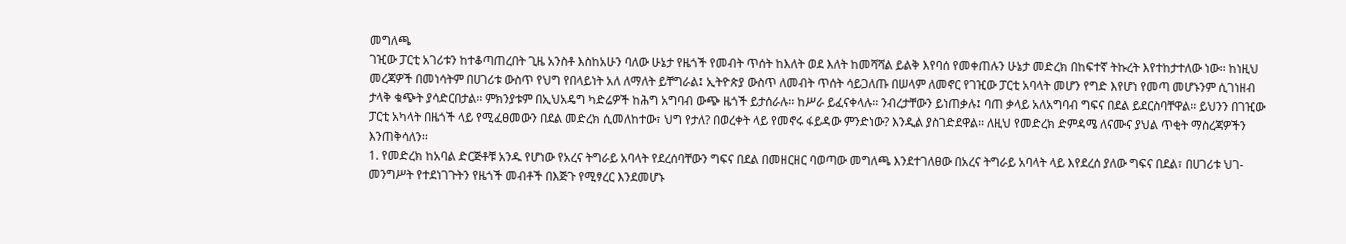መግለጫ
ገዢው ፓርቲ አገሪቱን ከተቆጣጠረበት ጊዜ አንስቶ እስከአሁን ባለው ሁኔታ የዜጎች የመብት ጥሰት ከእለት ወደ እለት ከመሻሻል ይልቅ እየባሰ የመቀጠሉን ሁኔታ መድረክ በከፍተኛ ትኩረት እየተከታተለው ነው፡፡ ከነዚህ መረጃዎች በመነሳትም በሀገሪቱ ውስጥ የህግ የበላይነት አለ ለማለት ይቸግራል፤ ኢትዮጵያ ውስጥ ለመብት ጥሰት ሳይጋለጡ በሠላም ለመኖር የገዢው ፓርቲ አባላት መሆን የግድ እየሆነ የመጣ መሆኑንም ሲገነዘብ ታላቅ ቁጭት ያሳድርበታል፡፡ ምክንያቱም በኢህአዴግ ካድሬዎች ከሕግ አግባብ ውጭ ዜጎች ይታሰራሉ፡፡ ከሥራ ይፈናቀላሉ፡፡ ንብረታቸውን ይነጠቃሉ፤ ባጠ ቃላይ አለአግባብ ግፍና በደል ይደርስባቸዋል፡፡ ይህንን በገዢው ፓርቲ አካላት በዜጎች ላይ የሚፈፀመውን በደል መድረክ ሲመለከተው፣ ህግ የታለ? በወረቀት ላይ የመኖሩ ፋይዳው ምንድነው? እንዲል ያስገድደዋል፡፡ ለዚህ የመድረክ ድምዳሜ ለናሙና ያህል ጥቂት ማስረጃዎችን እንጠቅሳለን፡፡
1. የመድረክ ከአባል ድርጅቶቹ አንዱ የሆነው የአረና ትግራይ አባላት የደረሰባቸውን ግፍና በደል በመዘርዘር ባወጣው መግለጫ እንደተገለፀው በአረና ትግራይ አባላት ላይ እየደረሰ ያለው ግፍና በደል፣ በሀገሪቱ ህገ-መንግሥት የተደነገጉትን የዜጎች መብቶች በእጅጉ የሚፃረር እንደመሆኑ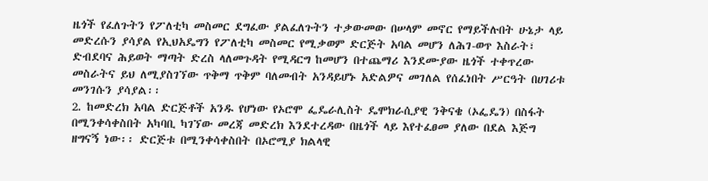ዜጎች የፈለጉትን የፖለቲካ መስመር ደግፈው ያልፈለጉትን ተቃውመው በሠላም መኖር የማይችሉበት ሁኔታ ላይ መድረሱን ያሳያል የኢህአዴግን የፖለቲካ መስመር የሚቃወም ድርጅት አባል መሆን ለሕገ-ወጥ እስራት፣ ድብደባና ሕይወት ማጣት ድረስ ላለመጉዳት የሚዳርግ ከመሆን በተጨማሪ እንደሙያው ዜጎች ተቀጥረው መስራትና ይህ ለሚያስገኘው ጥቅማ ጥቅም ባለመብት አንዳይሆኑ አድልዎና መገለል የሰፈነበት ሥርዓት በሀገሪቱ መንገሱን ያሳያል፡፡
2. ከመድረክ አባል ድርጅቶች አንዱ የሆነው የኦሮሞ ፌዴራሊስት ዴሞክራሲያዊ ንቅናቄ (ኦፌዴን) በስፋት በሚንቀሳቀስበት አካባቢ ካገኘው መረጃ መድረክ እንደተረዳው በዜጎች ላይ እየተፈፀመ ያለው በደል እጅግ ዘግናኝ ነው፡፡ ድርጅቱ በሚንቀሳቀስበት በኦሮሚያ ክልላዊ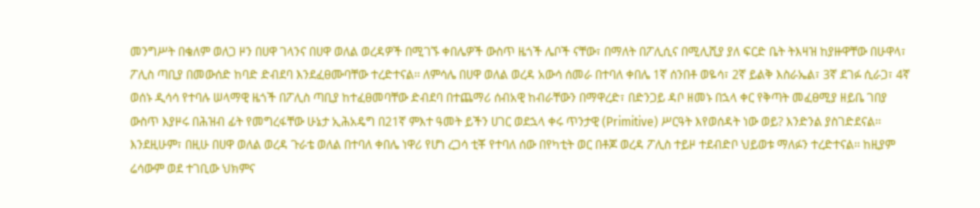መንግሥት በቄለም ወለጋ ዞን በሀዋ ገላንና በሀዋ ወለል ወረዳዎች በሚገኙ ቀበሌዎች ውስጥ ዜጎች ሌቦች ናቸው፣ በማለት በፖሊሲና በሚሊሺያ ያለ ፍርድ ቤት ትእዛዝ ከያዙዋቸው በሁዋላ፣ ፖሊስ ጣቢያ በመውሰድ ከባድ ድብደባ እንደፈፀሙባቸው ተረድተናል፡፡ ለምሳሌ በሀዋ ወለል ወረዳ አውሳ ሰመራ በተባለ ቀበሌ 1ኛ ሰንበቶ ወዬሳ፣ 2ኛ ይልቅ እስራኤል፣ 3ኛ ደገፉ ሲራጋ፣ 4ኛ ወሰኑ ዲሳሳ የተባሉ ሠላማዊ ዜጎች በፖሊስ ጣቢያ ከተፈፀመባቸው ድብደባ በተጨማሪ ሰብአዊ ከብራቸውን በማዋረድ፣ በድንጋይ ዳቦ ዘመኑ በኋላ ቀር የቅጣት መፈፀሚያ ዘይቤ ገበያ ውስጥ እያዞሩ በሕዝብ ፊት የመግረፋቸው ሁኔታ ኢሕአዴግ በ21ኛ ምእተ ዓመት ይችን ሀገር ወደኋላ ቀሩ ጥንታዊ (Primitive) ሥርዓት እየወሰዳት ነው ወይ? እንድንል ያስገድደናል፡፡ እንደዚሁም፣ በዚሁ በሀዋ ወለል ወረዳ ጉራቴ ወለል በተባለ ቀበሌ ነዋሪ የሆነ ረጋሳ ቲቾ የተባለ ሰው በየካቲት ወር በቶጆ ወረዳ ፖሊስ ተይዞ ተደብድቦ ህይወቱ ማለፉን ተረድተናል፡፡ ከዚያም ሬሳውም ወደ ተገቢው ህክምና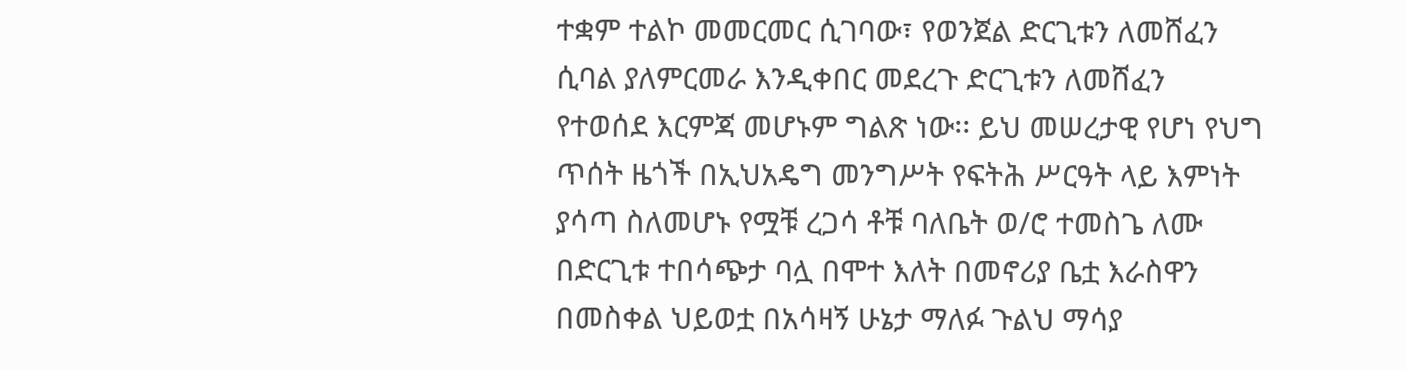ተቋም ተልኮ መመርመር ሲገባው፣ የወንጀል ድርጊቱን ለመሸፈን ሲባል ያለምርመራ እንዲቀበር መደረጉ ድርጊቱን ለመሸፈን የተወሰደ እርምጃ መሆኑም ግልጽ ነው፡፡ ይህ መሠረታዊ የሆነ የህግ ጥሰት ዜጎች በኢህአዴግ መንግሥት የፍትሕ ሥርዓት ላይ እምነት ያሳጣ ስለመሆኑ የሟቹ ረጋሳ ቶቹ ባለቤት ወ/ሮ ተመስጌ ለሙ በድርጊቱ ተበሳጭታ ባሏ በሞተ እለት በመኖሪያ ቤቷ እራስዋን በመስቀል ህይወቷ በአሳዛኝ ሁኔታ ማለፉ ጉልህ ማሳያ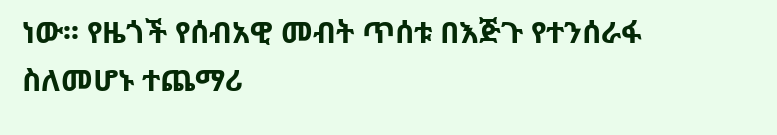ነው፡፡ የዜጎች የሰብአዊ መብት ጥሰቱ በእጅጉ የተንሰራፋ ስለመሆኑ ተጨማሪ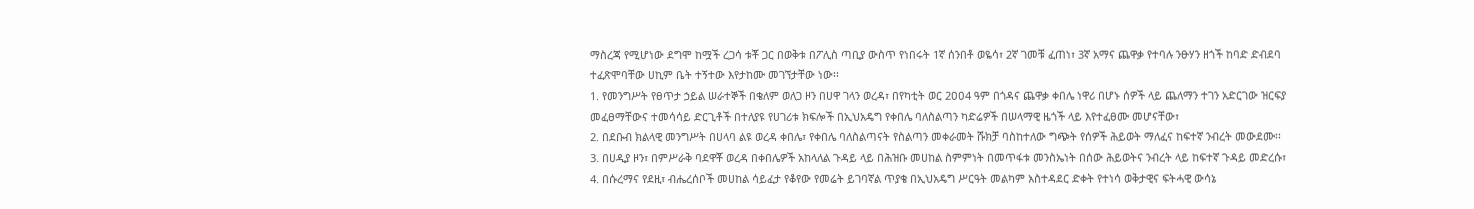ማስረጃ የሚሆነው ደግሞ ከሟች ረጋሳ ቱቾ ጋር በወቅቱ በፖሊስ ጣቢያ ውስጥ የነበሩት 1ኛ ሰንበቶ ወዬሳ፣ 2ኛ ገመቹ ፈጠነ፣ 3ኛ አማና ጨዋቃ የተባሉ ንፁሃን ዘጎች ከባድ ድብደባ ተፈጽሞባቸው ሀኪም ቤት ተኝተው እየታከሙ መገኘታቸው ነው፡፡
1. የመንግሥት የፀጥታ ኃይል ሠራተኞች በቄለም ወለጋ ዞን በሀዋ ገላን ወረዳ፣ በየካቲት ወር 2ዐዐ4 ዓም በጎዳና ጨዋቃ ቀበሌ ነዋሪ በሆኑ ሰዎች ላይ ጨለማን ተገን አድርገው ዝርፍያ መፈፀማቸውና ተመሳሳይ ድርጊቶች በተለያዩ የሀገሪቱ ክፍሎች በኢህአዴግ የቀበሌ ባለስልጣን ካድሬዎች በሠላማዊ ዜጎች ላይ እየተፈፀሙ መሆናቸው፣
2. በደቡብ ክልላዊ መንግሥት በሀላባ ልዩ ወረዳ ቀበሌ፣ የቀበሌ ባለስልጣናት የስልጣን መቀራመት ሹክቻ ባስከተለው ግጭት የሰዎች ሕይወት ማለፈና ከፍተኛ ንብረት መውደሙ፡፡
3. በሀዲያ ዞን፣ በምሥራቅ ባደዋቾ ወረዳ በቀበሌዎች አከላለል ጉዳይ ላይ በሕዝቡ መሀከል ስምምነት በመጥፋቱ መንስኤነት በሰው ሕይወትና ንብረት ላይ ከፍተኛ ጉዳይ መድረሱ፣
4. በሱረማና የደዚ፣ ብሔረሰቦች መሀከል ሳይፈታ የቆየው የመሬት ይገባኛል ጥያቄ በኢህአዴግ ሥርዓት መልካም አስተዳደር ድቀት የተነሳ ወቅታዊና ፍትሓዊ ውሳኔ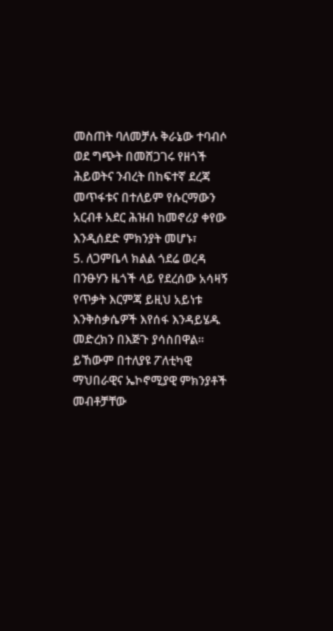መስጠት ባለመቻሉ ቅራኔው ተባብሶ ወደ ግጭት በመሸጋገሩ የዘጎች ሕይወትና ንብረት በከፍተኛ ደረጃ መጥፋቱና በተለይም የሱርማውን አርብቶ አደር ሕዝብ ከመኖሪያ ቀየው እንዲሰደድ ምክንያት መሆኑ፣
5. ለጋምቤላ ክልል ጎደሬ ወረዳ በንፁሃን ዜጎች ላይ የደረሰው አሳዛኝ የጥቃት እርምጃ ይዚህ አይነቱ እንቅስቃሴዎች እየሰፋ እንዳይሄዱ መድረክን በእጅጉ ያሳስበዋል፡፡ ይኸውም በተለያዩ ፖለቲካዊ ማህበራዊና ኤኮኖሚያዊ ምክንያቶች መብቶቻቸው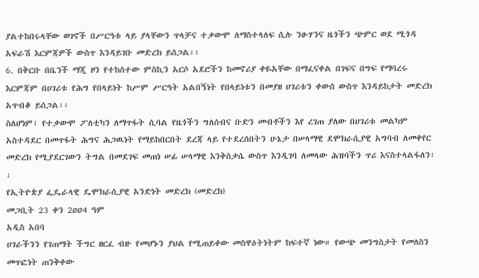ያልተከበሩላቸው ወገኖች በሥርዓቱ ላይ ያላቸውን ጥላቻና ተቃውሞ ለማስተላለፍ ሲሉ ንፁሃንና ዜጎችን ጭምር ወደ ሚጎዳ አፍራሽ እርምጃዎች ውስጥ እንዳይገቡ መድረክ ይሰጋል፡፡
6. በቅርቡ በቤንች ማጂ ዞን የተከሰተው ምስኪን አርሶ አደሮችን ከመኖሪያ ቀዬአቸው በማፈናቀል በገፍና በግፍ የማባረሩ እርምጃም በሀገሪቱ የሕግ የበላይነት ከሥም ሥርዓት አልበኝነት የበላይነቱን በመያዘ ሀገሪቱን ቀውሰ ውስጥ እንዳይከታት መድረክ አጥብቆ ይሰጋል፡፡
ስለሆነም፣ የተቃውሞ ፖለቲካን ለማጥፋት ሲባል የዜጎችን ግለሰብና ቡድን መብቶችን እየ ረገጠ ያለው በሀገሪቱ መልካም አስተዳደር በመጥፋት ሕግና ሕጋዉነት የማይከበርበት ደረጃ ላይ የተደረሰበትን ሁኔታ በሠላማዊ ደሞክራሲያዊ አግባብ ለመቀየር መድረክ የሚያደርገውን ትግል በመደገፍ መጠነ ሠፊ ሠላማዊ እንቅስቃሴ ውስጥ እንዲገባ ለመላው ሕዝባችን ጥሪ እናስተላልፋለን፡፡
የኢትዮጵያ ፌዴራላዊ ዴሞክራሲያዊ አንድነት መድረክ (መድረክ)
መጋቢት 23 ቀን 2ዐዐ4 ዓም
አዲስ አበባ
ሀገራችንን የገጠማት ችግር ዘርፈ ብዙ የመሆኑን ያህል የሚጠይቀው መስዋዕትነትም ከፍተኛ ነው። የውጭ መንግስታት የመለስን መጥፎነት ጠንቅቀው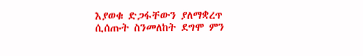እያወቁ ድጋፋቸውን ያለማቋረጥ ሲሰጡት ስንመለከት ደግሞ ምን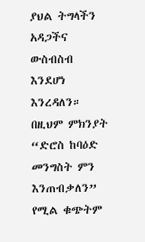ያህል ትግላችን አዳጋችና ውስብስብ እንደሆነ እንረዳለን። በዚህም ምክንያት “ድሮስ ከባዕድ መንግስት ምን እንጠብቃለን” የሚል ቁጭትም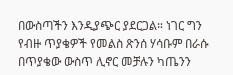በውስጣችን እንዲያጭር ያደርጋል። ነገር ግን የብዙ ጥያቄዎች የመልስ ጽንሰ ሃሳቡም በራሱ በጥያቄው ውስጥ ሊኖር መቻሉን ካጤንን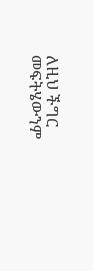ለዚህ ችግር መፍትሄውንም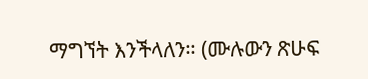ማግኘት እንችላለን። (ሙሉውን ጽሁፍ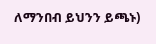ለማንበብ ይህንን ይጫኑ)